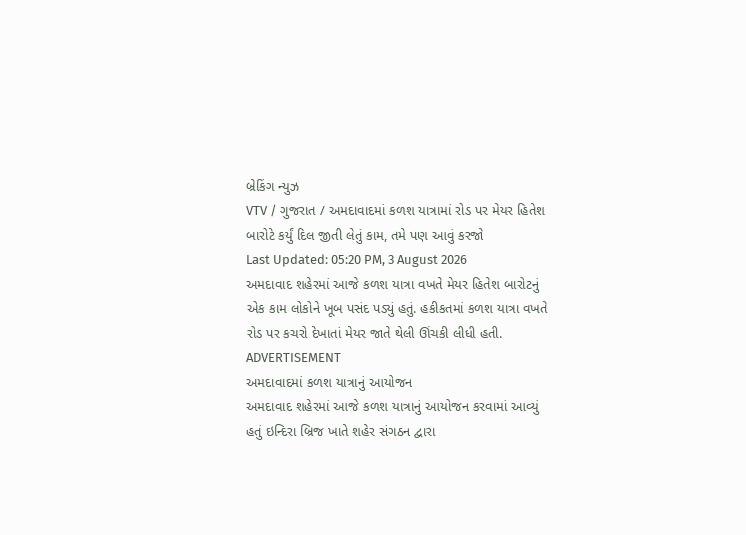બ્રેકિંગ ન્યુઝ
VTV / ગુજરાત / અમદાવાદમાં કળશ યાત્રામાં રોડ પર મેયર હિતેશ બારોટે કર્યું દિલ જીતી લેતું કામ, તમે પણ આવું કરજો
Last Updated: 05:20 PM, 3 August 2026
અમદાવાદ શહેરમાં આજે કળશ યાત્રા વખતે મેયર હિતેશ બારોટનું એક કામ લોકોને ખૂબ પસંદ પડ્યું હતું. હકીકતમાં કળશ યાત્રા વખતે રોડ પર કચરો દેખાતાં મેયર જાતે થેલી ઊંચકી લીધી હતી.
ADVERTISEMENT
અમદાવાદમાં કળશ યાત્રાનું આયોજન
અમદાવાદ શહેરમાં આજે કળશ યાત્રાનું આયોજન કરવામાં આવ્યું હતું ઇન્દિરા બ્રિજ ખાતે શહેર સંગઠન દ્વારા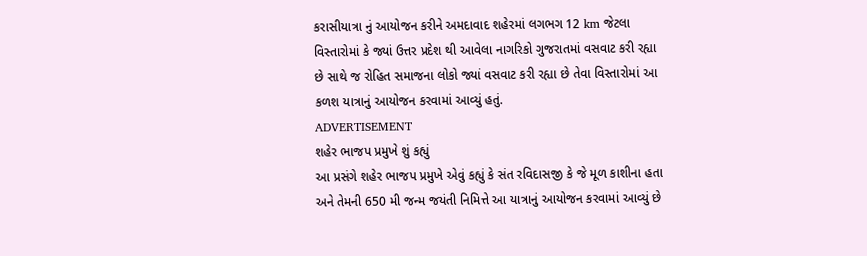કરાસીયાત્રા નું આયોજન કરીને અમદાવાદ શહેરમાં લગભગ 12 km જેટલા વિસ્તારોમાં કે જ્યાં ઉત્તર પ્રદેશ થી આવેલા નાગરિકો ગુજરાતમાં વસવાટ કરી રહ્યા છે સાથે જ રોહિત સમાજના લોકો જ્યાં વસવાટ કરી રહ્યા છે તેવા વિસ્તારોમાં આ કળશ યાત્રાનું આયોજન કરવામાં આવ્યું હતું.
ADVERTISEMENT
શહેર ભાજપ પ્રમુખે શું કહ્યું
આ પ્રસંગે શહેર ભાજપ પ્રમુખે એવું કહ્યું કે સંત રવિદાસજી કે જે મૂળ કાશીના હતા અને તેમની 650 મી જન્મ જયંતી નિમિત્તે આ યાત્રાનું આયોજન કરવામાં આવ્યું છે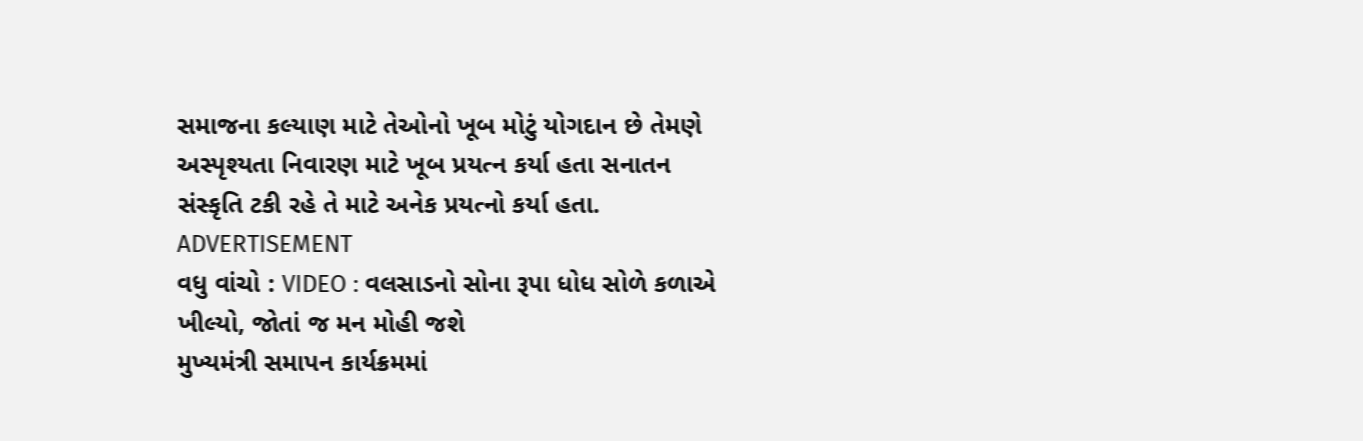સમાજના કલ્યાણ માટે તેઓનો ખૂબ મોટું યોગદાન છે તેમણે અસ્પૃશ્યતા નિવારણ માટે ખૂબ પ્રયત્ન કર્યા હતા સનાતન સંસ્કૃતિ ટકી રહે તે માટે અનેક પ્રયત્નો કર્યા હતા.
ADVERTISEMENT
વધુ વાંચો : VIDEO : વલસાડનો સોના રૂપા ધોધ સોળે કળાએ ખીલ્યો, જોતાં જ મન મોહી જશે
મુખ્યમંત્રી સમાપન કાર્યક્રમમાં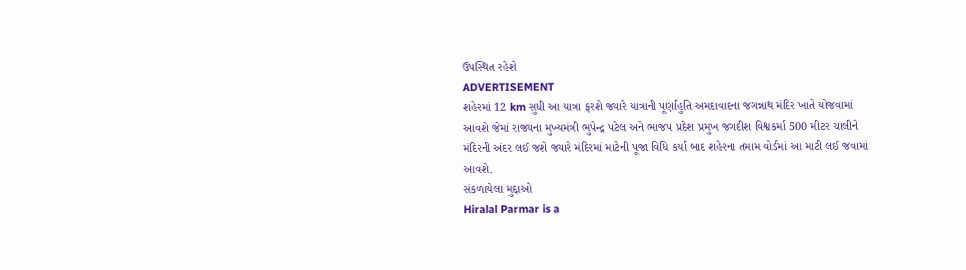ઉપસ્થિત રહેશે
ADVERTISEMENT
શહેરમાં 12 km સુધી આ યાત્રા ફરશે જ્યારે યાત્રાની પૂર્ણાહુતિ અમદાવાદના જગન્નાથ મંદિર ખાતે યોજવામાં આવશે જેમાં રાજ્યના મુખ્યમંત્રી ભુપેન્દ્ર પટેલ અને ભાજપ પ્રદેશ પ્રમુખ જગદીશ વિશ્વકર્મા 500 મીટર ચાલીને મંદિરની અંદર લઈ જશે જ્યારે મંદિરમાં માટેની પૂજા વિધિ કર્યા બાદ શહેરના તમામ વોર્ડમાં આ માટી લઈ જવામાં આવશે.
સંકળાયેલા મુદ્દાઓ
Hiralal Parmar is a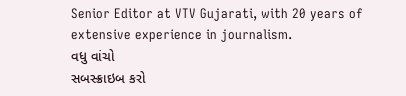Senior Editor at VTV Gujarati, with 20 years of extensive experience in journalism.
વધુ વાંચો
સબસ્ક્રાઇબ કરો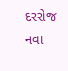દરરોજ નવા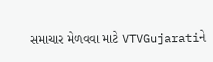સમાચાર મેળવવા માટે VTVGujaratiને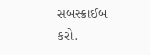સબસ્ક્રાઈબ કરો.